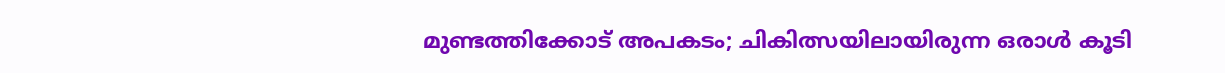മുണ്ടത്തിക്കോട് അപകടം; ചികിത്സയിലായിരുന്ന ഒരാൾ കൂടി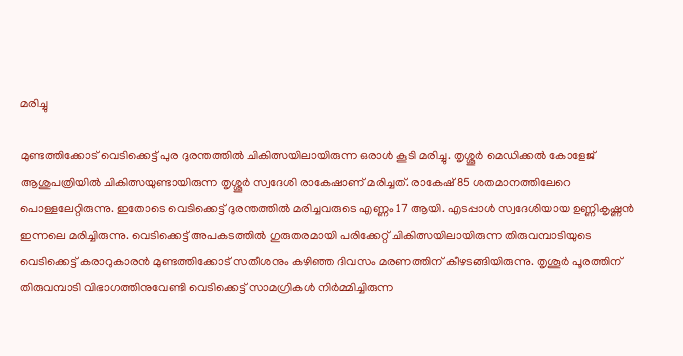മരിച്ചു

മുണ്ടത്തിക്കോട് വെടിക്കെട്ട് പുര ദുരന്തത്തില്‍ ചികിത്സയിലായിരുന്ന ഒരാള്‍ കൂടി മരിച്ചു. തൃശ്ശൂര്‍ മെഡിക്കല്‍ കോളേജ് ആശുപത്രിയില്‍ ചികിത്സയുണ്ടായിരുന്ന തൃശ്ശൂര്‍ സ്വദേശി രാകേഷാണ് മരിച്ചത്. രാകേഷ് 85 ശതമാനത്തിലേറെ പൊള്ളലേറ്റിരുന്നു. ഇതോടെ വെടിക്കെട്ട് ദുരന്തത്തില്‍ മരിച്ചവരുടെ എണ്ണം 17 ആയി. എടപ്പാള്‍ സ്വദേശിയായ ഉണ്ണികൃഷ്ണന്‍ ഇന്നലെ മരിച്ചിരുന്നു. വെടിക്കെട്ട് അപകടത്തില്‍ ഗുരുതരമായി പരിക്കേറ്റ് ചികിത്സയിലായിരുന്ന തിരുവമ്പാടിയുടെ വെടിക്കെട്ട് കരാറുകാരന്‍ മുണ്ടത്തിക്കോട് സതീശനും കഴിഞ്ഞ ദിവസം മരണത്തിന് കീഴടങ്ങിയിരുന്നു. തൃശൂര്‍ പൂരത്തിന് തിരുവമ്പാടി വിഭാഗത്തിനുവേണ്ടി വെടിക്കെട്ട് സാമഗ്രികള്‍ നിര്‍മ്മിച്ചിരുന്ന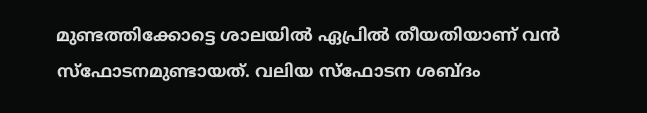മുണ്ടത്തിക്കോട്ടെ ശാലയില്‍ ഏപ്രില്‍ തീയതിയാണ് വന്‍ സ്‌ഫോടനമുണ്ടായത്. വലിയ സ്‌ഫോടന ശബ്ദം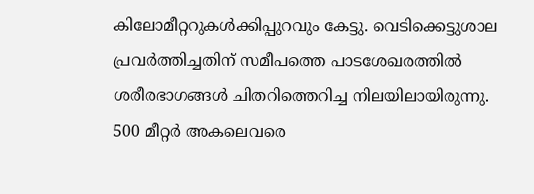കിലോമീറ്ററുകള്‍ക്കിപ്പുറവും കേട്ടു. വെടിക്കെട്ടുശാല പ്രവര്‍ത്തിച്ചതിന് സമീപത്തെ പാടശേഖരത്തില്‍ ശരീരഭാഗങ്ങള്‍ ചിതറിത്തെറിച്ച നിലയിലായിരുന്നു. 500 മീറ്റര്‍ അകലെവരെ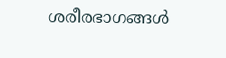ശരീരഭാഗങ്ങള്‍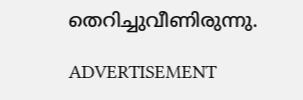തെറിച്ചുവീണിരുന്നു.

ADVERTISEMENT